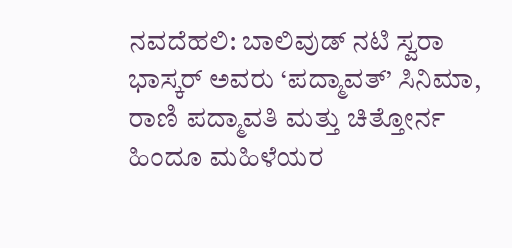ನವದೆಹಲಿ: ಬಾಲಿವುಡ್ ನಟಿ ಸ್ವರಾ ಭಾಸ್ಕರ್ ಅವರು ‘ಪದ್ಮಾವತ್’ ಸಿನಿಮಾ, ರಾಣಿ ಪದ್ಮಾವತಿ ಮತ್ತು ಚಿತ್ತೋರ್ನ ಹಿಂದೂ ಮಹಿಳೆಯರ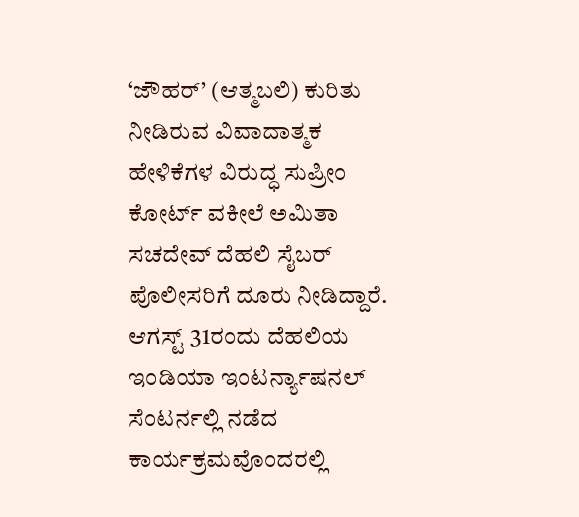‘ಜೌಹರ್’ (ಆತ್ಮಬಲಿ) ಕುರಿತು ನೀಡಿರುವ ವಿವಾದಾತ್ಮಕ ಹೇಳಿಕೆಗಳ ವಿರುದ್ಧ ಸುಪ್ರೀಂ ಕೋರ್ಟ್ ವಕೀಲೆ ಅಮಿತಾ ಸಚದೇವ್ ದೆಹಲಿ ಸೈಬರ್ ಪೊಲೀಸರಿಗೆ ದೂರು ನೀಡಿದ್ದಾರೆ.
ಆಗಸ್ಟ್ 31ರಂದು ದೆಹಲಿಯ ಇಂಡಿಯಾ ಇಂಟರ್ನ್ಯಾಷನಲ್ ಸೆಂಟರ್ನಲ್ಲಿ ನಡೆದ ಕಾರ್ಯಕ್ರಮವೊಂದರಲ್ಲಿ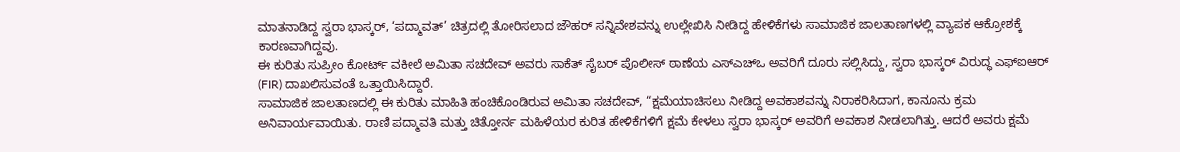ಮಾತನಾಡಿದ್ದ ಸ್ವರಾ ಭಾಸ್ಕರ್, ‘ಪದ್ಮಾವತ್’ ಚಿತ್ರದಲ್ಲಿ ತೋರಿಸಲಾದ ಜೌಹರ್ ಸನ್ನಿವೇಶವನ್ನು ಉಲ್ಲೇಖಿಸಿ ನೀಡಿದ್ದ ಹೇಳಿಕೆಗಳು ಸಾಮಾಜಿಕ ಜಾಲತಾಣಗಳಲ್ಲಿ ವ್ಯಾಪಕ ಆಕ್ರೋಶಕ್ಕೆ ಕಾರಣವಾಗಿದ್ದವು.
ಈ ಕುರಿತು ಸುಪ್ರೀಂ ಕೋರ್ಟ್ ವಕೀಲೆ ಅಮಿತಾ ಸಚದೇವ್ ಅವರು ಸಾಕೆತ್ ಸೈಬರ್ ಪೊಲೀಸ್ ಠಾಣೆಯ ಎಸ್ಎಚ್ಒ ಅವರಿಗೆ ದೂರು ಸಲ್ಲಿಸಿದ್ದು, ಸ್ವರಾ ಭಾಸ್ಕರ್ ವಿರುದ್ಧ ಎಫ್ಐಆರ್ (FIR) ದಾಖಲಿಸುವಂತೆ ಒತ್ತಾಯಿಸಿದ್ದಾರೆ.
ಸಾಮಾಜಿಕ ಜಾಲತಾಣದಲ್ಲಿ ಈ ಕುರಿತು ಮಾಹಿತಿ ಹಂಚಿಕೊಂಡಿರುವ ಅಮಿತಾ ಸಚದೇವ್, “ಕ್ಷಮೆಯಾಚಿಸಲು ನೀಡಿದ್ದ ಅವಕಾಶವನ್ನು ನಿರಾಕರಿಸಿದಾಗ, ಕಾನೂನು ಕ್ರಮ ಅನಿವಾರ್ಯವಾಯಿತು. ರಾಣಿ ಪದ್ಮಾವತಿ ಮತ್ತು ಚಿತ್ತೋರ್ನ ಮಹಿಳೆಯರ ಕುರಿತ ಹೇಳಿಕೆಗಳಿಗೆ ಕ್ಷಮೆ ಕೇಳಲು ಸ್ವರಾ ಭಾಸ್ಕರ್ ಅವರಿಗೆ ಅವಕಾಶ ನೀಡಲಾಗಿತ್ತು. ಆದರೆ ಅವರು ಕ್ಷಮೆ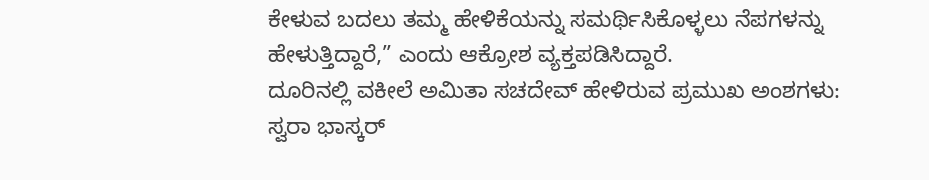ಕೇಳುವ ಬದಲು ತಮ್ಮ ಹೇಳಿಕೆಯನ್ನು ಸಮರ್ಥಿಸಿಕೊಳ್ಳಲು ನೆಪಗಳನ್ನು ಹೇಳುತ್ತಿದ್ದಾರೆ,” ಎಂದು ಆಕ್ರೋಶ ವ್ಯಕ್ತಪಡಿಸಿದ್ದಾರೆ.
ದೂರಿನಲ್ಲಿ ವಕೀಲೆ ಅಮಿತಾ ಸಚದೇವ್ ಹೇಳಿರುವ ಪ್ರಮುಖ ಅಂಶಗಳು:
ಸ್ವರಾ ಭಾಸ್ಕರ್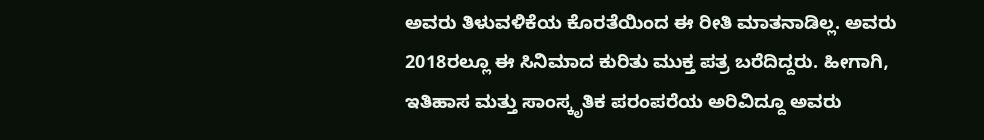ಅವರು ತಿಳುವಳಿಕೆಯ ಕೊರತೆಯಿಂದ ಈ ರೀತಿ ಮಾತನಾಡಿಲ್ಲ. ಅವರು 2018ರಲ್ಲೂ ಈ ಸಿನಿಮಾದ ಕುರಿತು ಮುಕ್ತ ಪತ್ರ ಬರೆದಿದ್ದರು. ಹೀಗಾಗಿ, ಇತಿಹಾಸ ಮತ್ತು ಸಾಂಸ್ಕೃತಿಕ ಪರಂಪರೆಯ ಅರಿವಿದ್ದೂ ಅವರು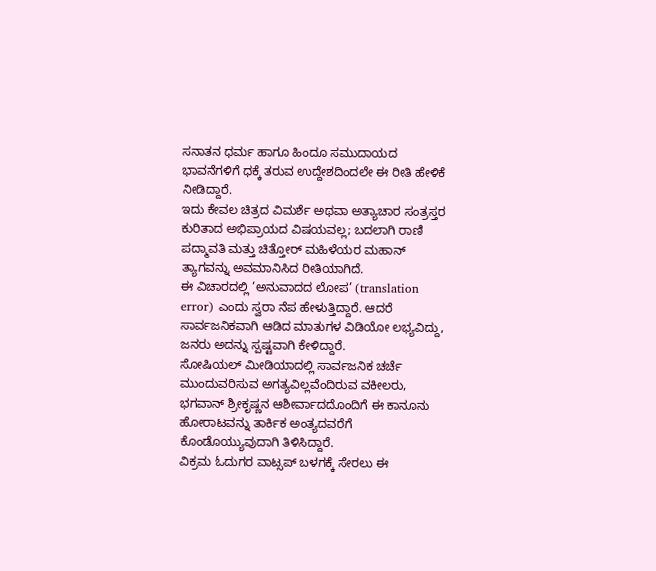ಸನಾತನ ಧರ್ಮ ಹಾಗೂ ಹಿಂದೂ ಸಮುದಾಯದ ಭಾವನೆಗಳಿಗೆ ಧಕ್ಕೆ ತರುವ ಉದ್ದೇಶದಿಂದಲೇ ಈ ರೀತಿ ಹೇಳಿಕೆ ನೀಡಿದ್ದಾರೆ.
ಇದು ಕೇವಲ ಚಿತ್ರದ ವಿಮರ್ಶೆ ಅಥವಾ ಅತ್ಯಾಚಾರ ಸಂತ್ರಸ್ತರ ಕುರಿತಾದ ಅಭಿಪ್ರಾಯದ ವಿಷಯವಲ್ಲ; ಬದಲಾಗಿ ರಾಣಿ ಪದ್ಮಾವತಿ ಮತ್ತು ಚಿತ್ತೋರ್ ಮಹಿಳೆಯರ ಮಹಾನ್ ತ್ಯಾಗವನ್ನು ಅವಮಾನಿಸಿದ ರೀತಿಯಾಗಿದೆ.
ಈ ವಿಚಾರದಲ್ಲಿ ‘ಅನುವಾದದ ಲೋಪ’ (translation error) ಎಂದು ಸ್ವರಾ ನೆಪ ಹೇಳುತ್ತಿದ್ದಾರೆ. ಆದರೆ ಸಾರ್ವಜನಿಕವಾಗಿ ಆಡಿದ ಮಾತುಗಳ ವಿಡಿಯೋ ಲಭ್ಯವಿದ್ದು, ಜನರು ಅದನ್ನು ಸ್ಪಷ್ಟವಾಗಿ ಕೇಳಿದ್ದಾರೆ.
ಸೋಷಿಯಲ್ ಮೀಡಿಯಾದಲ್ಲಿ ಸಾರ್ವಜನಿಕ ಚರ್ಚೆ ಮುಂದುವರಿಸುವ ಅಗತ್ಯವಿಲ್ಲವೆಂದಿರುವ ವಕೀಲರು, ಭಗವಾನ್ ಶ್ರೀಕೃಷ್ಣನ ಆಶೀರ್ವಾದದೊಂದಿಗೆ ಈ ಕಾನೂನು ಹೋರಾಟವನ್ನು ತಾರ್ಕಿಕ ಅಂತ್ಯದವರೆಗೆ ಕೊಂಡೊಯ್ಯುವುದಾಗಿ ತಿಳಿಸಿದ್ದಾರೆ.
ವಿಕ್ರಮ ಓದುಗರ ವಾಟ್ಸಪ್ ಬಳಗಕ್ಕೆ ಸೇರಲು ಈ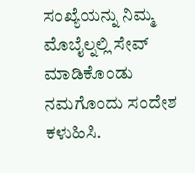ಸಂಖ್ಯೆಯನ್ನು ನಿಮ್ಮ ಮೊಬೈಲ್ನಲ್ಲಿ ಸೇವ್ ಮಾಡಿಕೊಂಡು ನಮಗೊಂದು ಸಂದೇಶ ಕಳುಹಿಸಿ.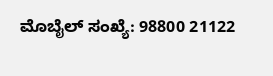ಮೊಬೈಲ್ ಸಂಖ್ಯೆ: 98800 21122